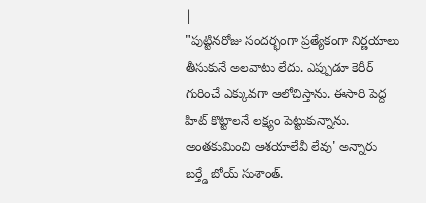|
"పుట్టినరోజు సందర్భంగా ప్రత్యేకంగా నిర్ణయాలు తీసుకునే అలవాటు లేదు. ఎప్పుడూ కెరీర్ గురించే ఎక్కువగా ఆలోచిస్తాను. ఈసారి పెద్ద హిట్ కొట్టాలనే లక్ష్యం పెట్టుకున్నాను. అంతకుమించి ఆశయాలేవీ లేవు' అన్నారు బర్త్డే బోయ్ సుశాంత్.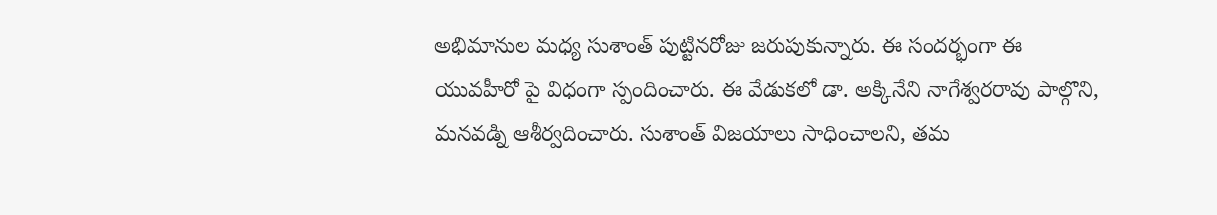అభిమానుల మధ్య సుశాంత్ పుట్టినరోజు జరుపుకున్నారు. ఈ సందర్భంగా ఈ యువహీరో పై విధంగా స్పందించారు. ఈ వేడుకలో డా. అక్కినేని నాగేశ్వరరావు పాల్గొని, మనవడ్ని ఆశీర్వదించారు. సుశాంత్ విజయాలు సాధించాలని, తమ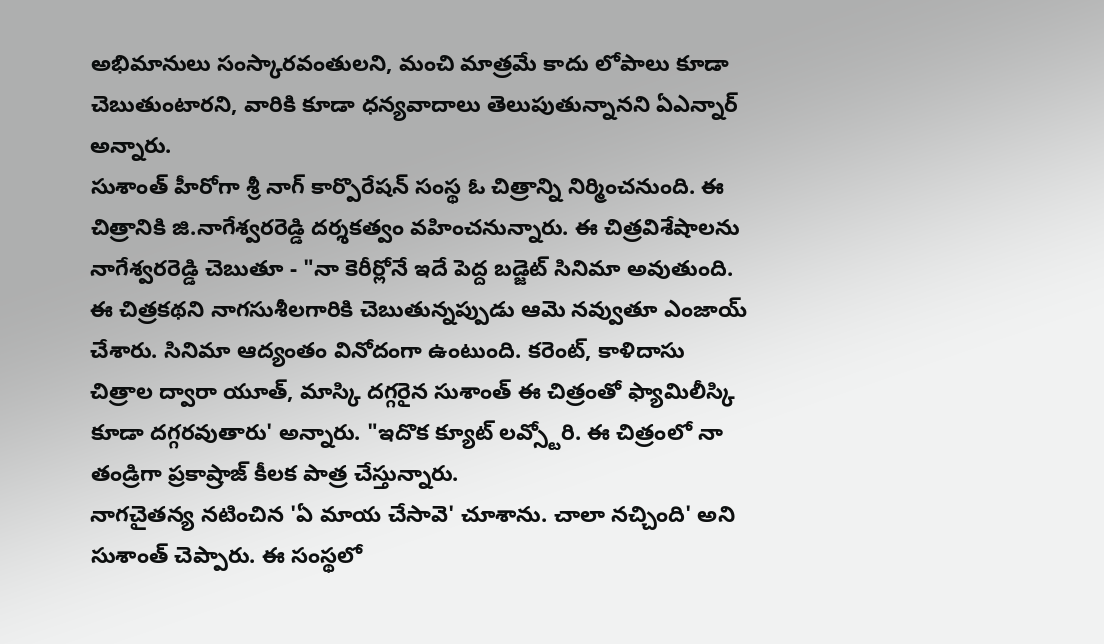అభిమానులు సంస్కారవంతులని, మంచి మాత్రమే కాదు లోపాలు కూడా చెబుతుంటారని, వారికి కూడా ధన్యవాదాలు తెలుపుతున్నానని ఏఎన్నార్ అన్నారు.
సుశాంత్ హీరోగా శ్రీ నాగ్ కార్పొరేషన్ సంస్థ ఓ చిత్రాన్ని నిర్మించనుంది. ఈ చిత్రానికి జి.నాగేశ్వరరెడ్డి దర్శకత్వం వహించనున్నారు. ఈ చిత్రవిశేషాలను నాగేశ్వరరెడ్డి చెబుతూ - "నా కెరీర్లోనే ఇదే పెద్ద బడ్జెట్ సినిమా అవుతుంది. ఈ చిత్రకథని నాగసుశీలగారికి చెబుతున్నప్పుడు ఆమె నవ్వుతూ ఎంజాయ్ చేశారు. సినిమా ఆద్యంతం వినోదంగా ఉంటుంది. కరెంట్, కాళిదాసు చిత్రాల ద్వారా యూత్, మాస్కి దగ్గరైన సుశాంత్ ఈ చిత్రంతో ఫ్యామిలీస్కి కూడా దగ్గరవుతారు' అన్నారు. "ఇదొక క్యూట్ లవ్స్టోరి. ఈ చిత్రంలో నా తండ్రిగా ప్రకాష్రాజ్ కీలక పాత్ర చేస్తున్నారు.
నాగచైతన్య నటించిన 'ఏ మాయ చేసావె' చూశాను. చాలా నచ్చింది' అని సుశాంత్ చెప్పారు. ఈ సంస్థలో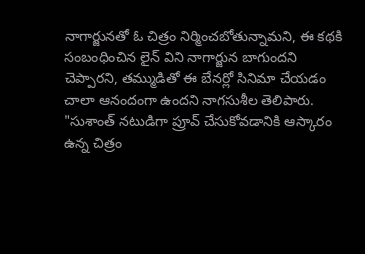నాగార్జునతో ఓ చిత్రం నిర్మించబోతున్నామని, ఈ కథకి సంబంధించిన లైన్ విని నాగార్జున బాగుందని చెప్పారని, తమ్ముడితో ఈ బేనర్లో సినిమా చేయడం చాలా ఆనందంగా ఉందని నాగసుశీల తెలిపారు. "సుశాంత్ నటుడిగా ప్రూవ్ చేసుకోవడానికి ఆస్కారం ఉన్న చిత్రం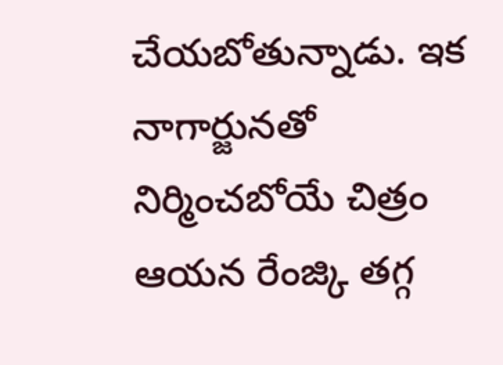చేయబోతున్నాడు. ఇక నాగార్జునతో నిర్మించబోయే చిత్రం ఆయన రేంజ్కి తగ్గ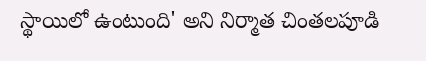స్థాయిలో ఉంటుంది' అని నిర్మాత చింతలపూడి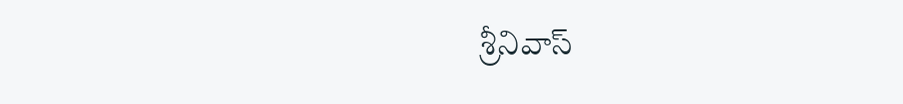శ్రీనివాస్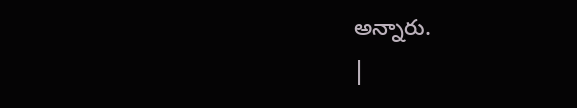అన్నారు.
|